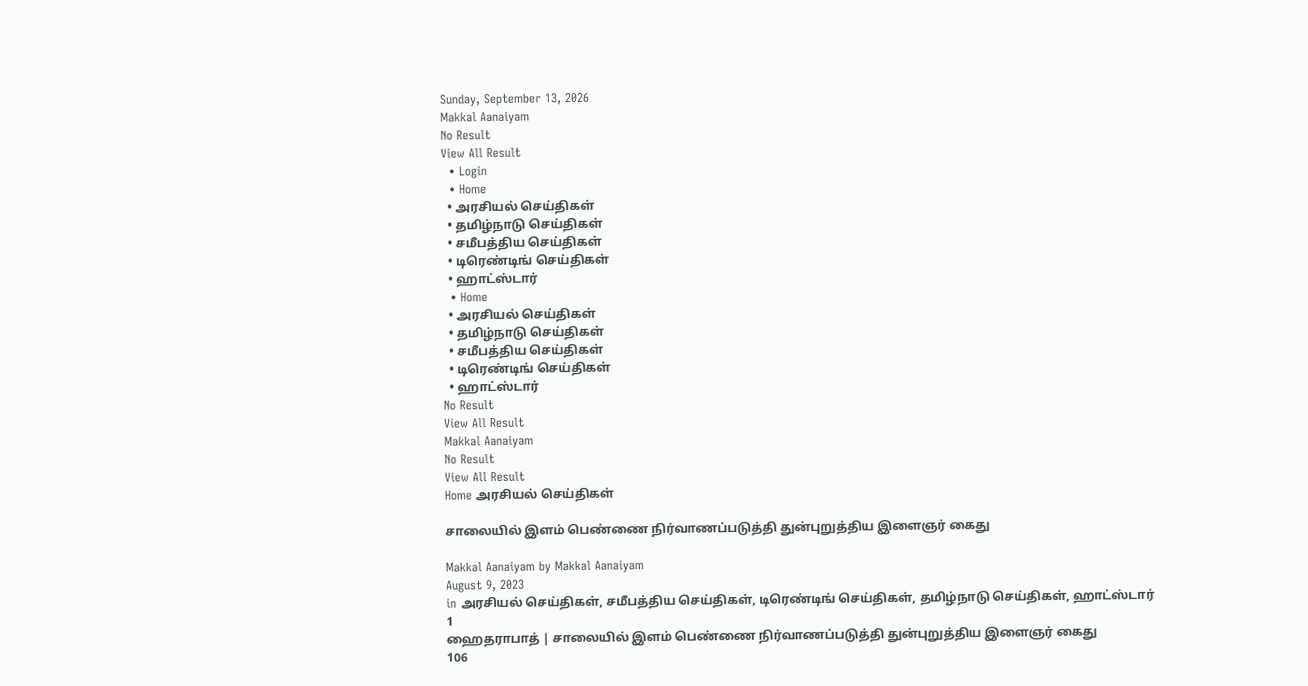Sunday, September 13, 2026
Makkal Aanaiyam
No Result
View All Result
  • Login
  • Home
  • அரசியல் செய்திகள்
  • தமிழ்நாடு செய்திகள்
  • சமீபத்திய செய்திகள்
  • டிரெண்டிங் செய்திகள்
  • ஹாட்ஸ்டார்
  • Home
  • அரசியல் செய்திகள்
  • தமிழ்நாடு செய்திகள்
  • சமீபத்திய செய்திகள்
  • டிரெண்டிங் செய்திகள்
  • ஹாட்ஸ்டார்
No Result
View All Result
Makkal Aanaiyam
No Result
View All Result
Home அரசியல் செய்திகள்

சாலையில் இளம் பெண்ணை நிர்வாணப்படுத்தி துன்புறுத்திய இளைஞர் கைது

Makkal Aanaiyam by Makkal Aanaiyam
August 9, 2023
in அரசியல் செய்திகள், சமீபத்திய செய்திகள், டிரெண்டிங் செய்திகள், தமிழ்நாடு செய்திகள், ஹாட்ஸ்டார்
1
ஹைதராபாத் | சாலையில் இளம் பெண்ணை நிர்வாணப்படுத்தி துன்புறுத்திய இளைஞர் கைது
106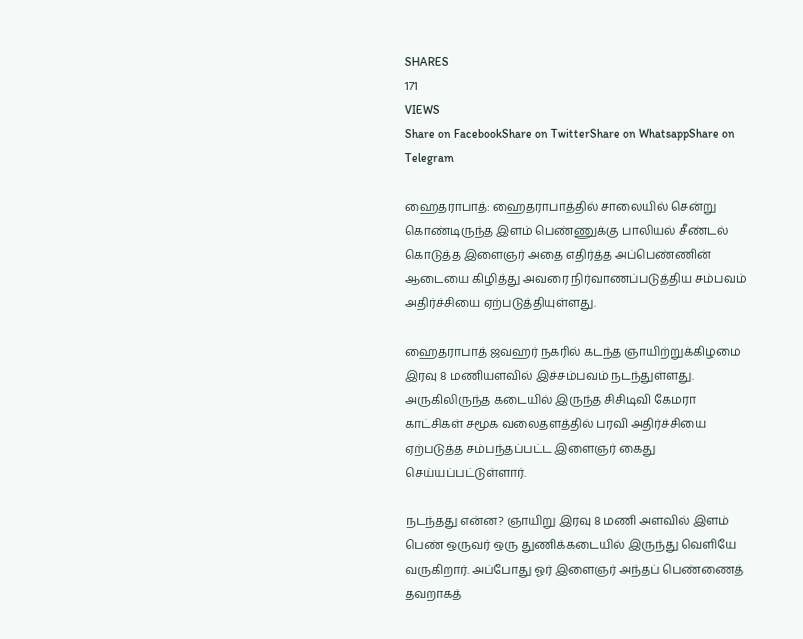SHARES
171
VIEWS
Share on FacebookShare on TwitterShare on WhatsappShare on Telegram

ஹைதராபாத்: ஹைதராபாத்தில் சாலையில் சென்று கொண்டிருந்த இளம் பெண்ணுக்கு பாலியல் சீண்டல் கொடுத்த இளைஞர் அதை எதிர்த்த அப்பெண்ணின் ஆடையை கிழித்து அவரை நிர்வாணப்படுத்திய சம்பவம் அதிர்ச்சியை ஏற்படுத்தியுள்ளது.

ஹைதராபாத் ஜவஹர் நகரில் கடந்த ஞாயிற்றுக்கிழமை இரவு 8 மணியளவில் இச்சம்பவம் நடந்துள்ளது. அருகிலிருந்த கடையில் இருந்த சிசிடிவி கேமரா காட்சிகள் சமூக வலைதளத்தில் பரவி அதிர்ச்சியை ஏற்படுத்த சம்பந்தப்பட்ட இளைஞர் கைது செய்யப்பட்டுள்ளார்.

நடந்தது என்ன? ஞாயிறு இரவு 8 மணி அளவில் இளம் பெண் ஒருவர் ஒரு துணிக்கடையில் இருந்து வெளியே வருகிறார். அப்போது ஓர் இளைஞர் அந்தப் பெண்ணைத் தவறாகத்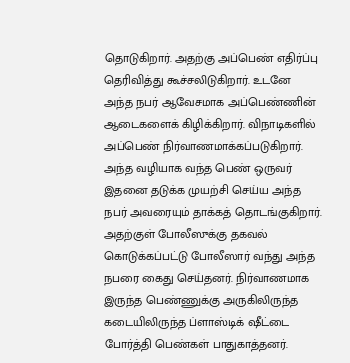தொடுகிறார். அதற்கு அப்பெண் எதிர்ப்பு தெரிவித்து கூச்சலிடுகிறார். உடனே அந்த நபர் ஆவேசமாக அப்பெண்ணின் ஆடைகளைக் கிழிக்கிறார். விநாடிகளில் அப்பெண் நிர்வாணமாக்கப்படுகிறார். அந்த வழியாக வந்த பெண் ஒருவர் இதனை தடுக்க முயற்சி செய்ய அந்த நபர் அவரையும் தாக்கத் தொடங்குகிறார். அதற்குள் போலீஸுக்கு தகவல் கொடுக்கப்பட்டு போலீஸார் வந்து அந்த நபரை கைது செய்தனர். நிர்வாணமாக இருந்த பெண்ணுக்கு அருகிலிருந்த கடையிலிருந்த ப்ளாஸ்டிக் ஷீட்டை போர்த்தி பெண்கள் பாதுகாத்தனர்.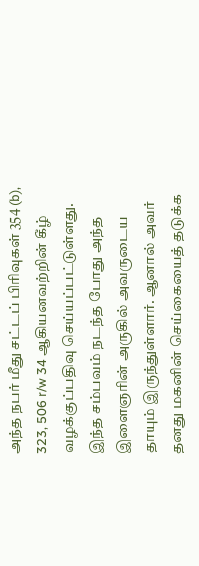அந்த நபர் மீது சட்டப் பிரிவுகள் 354 (b), 323, 506 r/w 34 ஆகியனவற்றின் கீழ் வழக்குப்பதிவு செய்யப்பட்டுள்ளது. இந்த சம்பவம் நடந்த போது அந்த இளைஞரின் அருகில் அவருடைய தாயும் இருந்துள்ளார். ஆனால் அவர் தனது மகனின் செய்கையைத் தடுக்க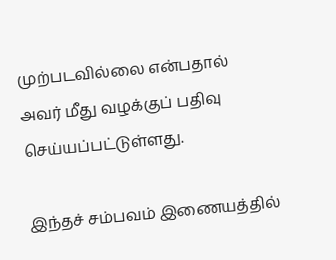முற்படவில்லை என்பதால் அவர் மீது வழக்குப் பதிவு செய்யப்பட்டுள்ளது.

இந்தச் சம்பவம் இணையத்தில்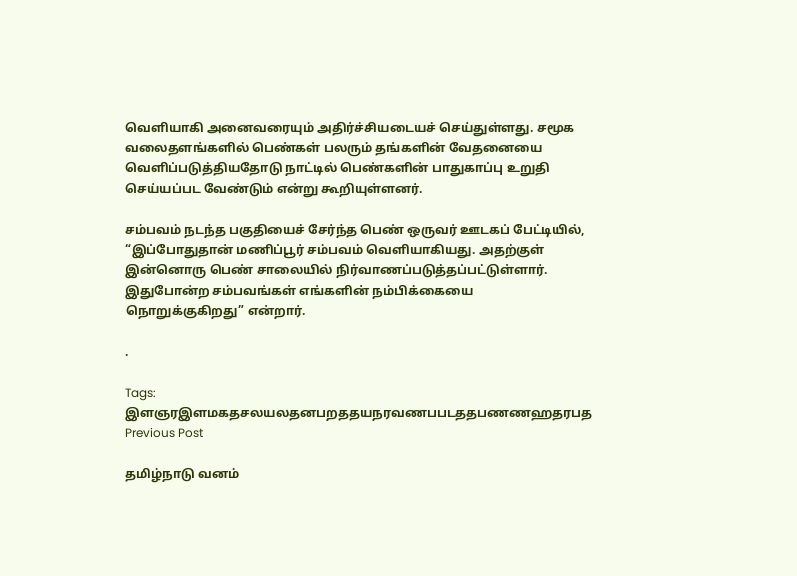வெளியாகி அனைவரையும் அதிர்ச்சியடையச் செய்துள்ளது. சமூக வலைதளங்களில் பெண்கள் பலரும் தங்களின் வேதனையை வெளிப்படுத்தியதோடு நாட்டில் பெண்களின் பாதுகாப்பு உறுதி செய்யப்பட வேண்டும் என்று கூறியுள்ளனர்.

சம்பவம் நடந்த பகுதியைச் சேர்ந்த பெண் ஒருவர் ஊடகப் பேட்டியில், “இப்போதுதான் மணிப்பூர் சம்பவம் வெளியாகியது. அதற்குள் இன்னொரு பெண் சாலையில் நிர்வாணப்படுத்தப்பட்டுள்ளார். இதுபோன்ற சம்பவங்கள் எங்களின் நம்பிக்கையை நொறுக்குகிறது” என்றார்.

.

Tags: இளஞரஇளமகதசலயலதனபறததயநரவணபபடததபணணஹதரபத
Previous Post

தமிழ்நாடு வனம்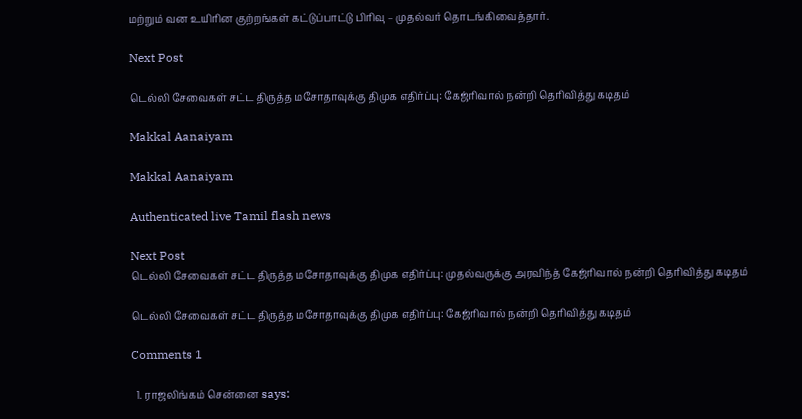மற்றும் வன உயிரின குற்றங்கள் கட்டுப்பாட்டு பிரிவு – முதல்வர் தொடங்கிவைத்தார்.

Next Post

டெல்லி சேவைகள் சட்ட திருத்த மசோதாவுக்கு திமுக எதிர்ப்பு: கேஜ்ரிவால் நன்றி தெரிவித்து கடிதம்

Makkal Aanaiyam

Makkal Aanaiyam

Authenticated live Tamil flash news

Next Post
டெல்லி சேவைகள் சட்ட திருத்த மசோதாவுக்கு திமுக எதிர்ப்பு: முதல்வருக்கு அரவிந்த் கேஜ்ரிவால் நன்றி தெரிவித்து கடிதம்

டெல்லி சேவைகள் சட்ட திருத்த மசோதாவுக்கு திமுக எதிர்ப்பு: கேஜ்ரிவால் நன்றி தெரிவித்து கடிதம்

Comments 1

  1. ராஜலிங்கம் சென்னை says: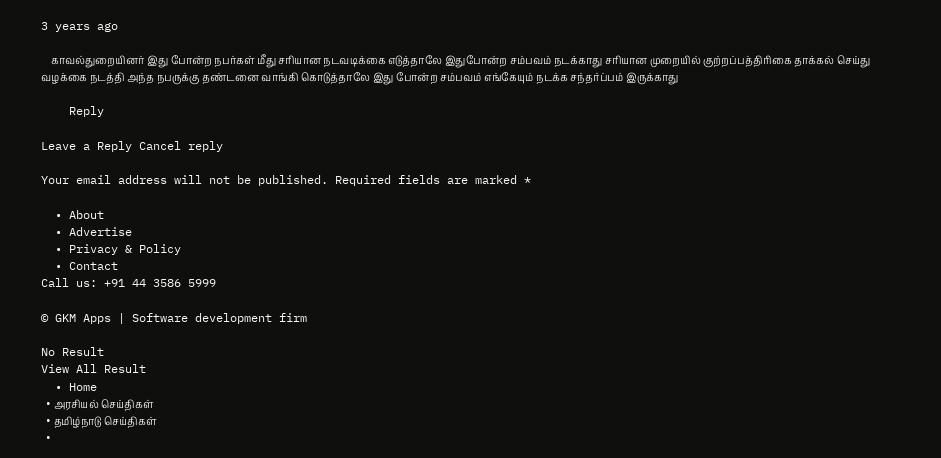3 years ago

    காவல்துறையினர் இது போன்ற நபர்கள் மீது சரியான நடவடிக்கை எடுத்தாலே இதுபோன்ற சம்பவம் நடக்காது சரியான முறையில் குற்றப்பத்திரிகை தாக்கல் செய்து வழக்கை நடத்தி அந்த நபருக்கு தண்டனை வாங்கி கொடுத்தாலே இது போன்ற சம்பவம் எங்கேயும் நடக்க சந்தர்ப்பம் இருக்காது

    Reply

Leave a Reply Cancel reply

Your email address will not be published. Required fields are marked *

  • About
  • Advertise
  • Privacy & Policy
  • Contact
Call us: +91 44 3586 5999

© GKM Apps | Software development firm

No Result
View All Result
  • Home
  • அரசியல் செய்திகள்
  • தமிழ்நாடு செய்திகள்
  •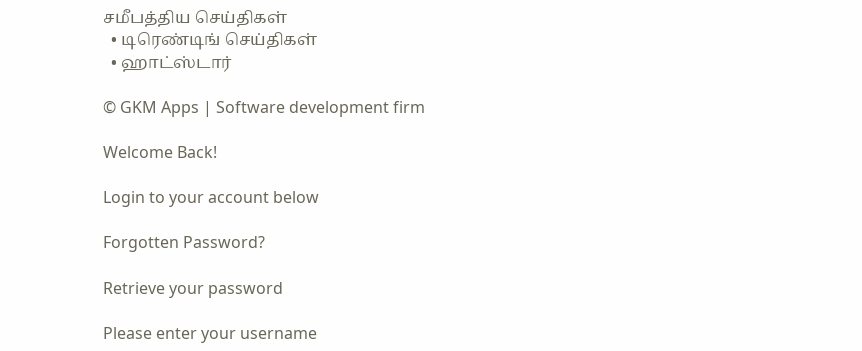சமீபத்திய செய்திகள்
  • டிரெண்டிங் செய்திகள்
  • ஹாட்ஸ்டார்

© GKM Apps | Software development firm

Welcome Back!

Login to your account below

Forgotten Password?

Retrieve your password

Please enter your username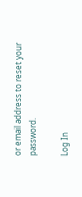or email address to reset your password.

Log In